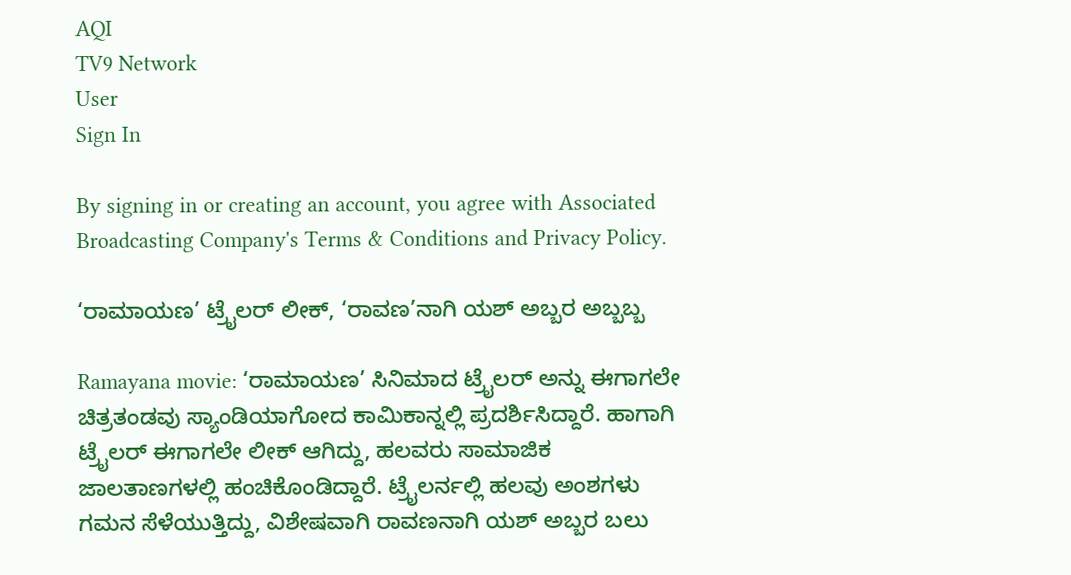AQI
TV9 Network
User
Sign In

By signing in or creating an account, you agree with Associated Broadcasting Company's Terms & Conditions and Privacy Policy.

‘ರಾಮಾಯಣ’ ಟ್ರೈಲರ್ ಲೀಕ್, ‘ರಾವಣ’ನಾಗಿ ಯಶ್ ಅಬ್ಬರ ಅಬ್ಬಬ್ಬ

Ramayana movie: ‘ರಾಮಾಯಣ’ ಸಿನಿಮಾದ ಟ್ರೈಲರ್ ಅನ್ನು ಈಗಾಗಲೇ ಚಿತ್ರತಂಡವು ಸ್ಯಾಂಡಿಯಾಗೋದ ಕಾಮಿಕಾನ್ನಲ್ಲಿ ಪ್ರದರ್ಶಿಸಿದ್ದಾರೆ. ಹಾಗಾಗಿ ಟ್ರೈಲರ್ ಈಗಾಗಲೇ ಲೀಕ್ ಆಗಿದ್ದು, ಹಲವರು ಸಾಮಾಜಿಕ ಜಾಲತಾಣಗಳಲ್ಲಿ ಹಂಚಿಕೊಂಡಿದ್ದಾರೆ. ಟ್ರೈಲರ್ನಲ್ಲಿ ಹಲವು ಅಂಶಗಳು ಗಮನ ಸೆಳೆಯುತ್ತಿದ್ದು, ವಿಶೇಷವಾಗಿ ರಾವಣನಾಗಿ ಯಶ್ ಅಬ್ಬರ ಬಲು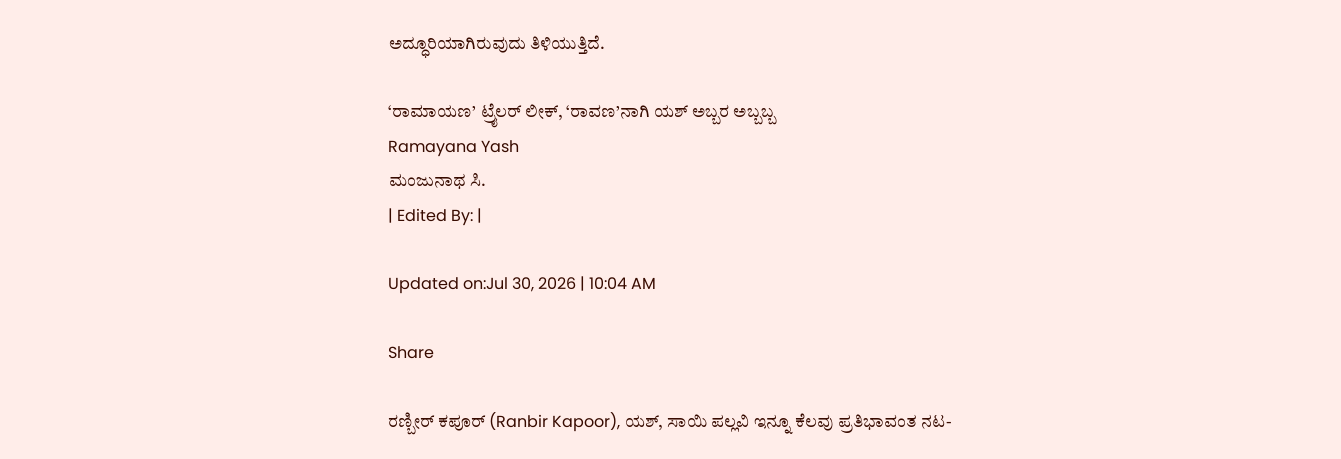ಅದ್ಧೂರಿಯಾಗಿರುವುದು ತಿಳಿಯುತ್ತಿದೆ.

‘ರಾಮಾಯಣ’ ಟ್ರೈಲರ್ ಲೀಕ್, ‘ರಾವಣ’ನಾಗಿ ಯಶ್ ಅಬ್ಬರ ಅಬ್ಬಬ್ಬ
Ramayana Yash
ಮಂಜುನಾಥ ಸಿ.
| Edited By: |

Updated on:Jul 30, 2026 | 10:04 AM

Share

ರಣ್ಬೀರ್ ಕಪೂರ್ (Ranbir Kapoor), ಯಶ್, ಸಾಯಿ ಪಲ್ಲವಿ ಇನ್ನೂ ಕೆಲವು ಪ್ರತಿಭಾವಂತ ನಟ-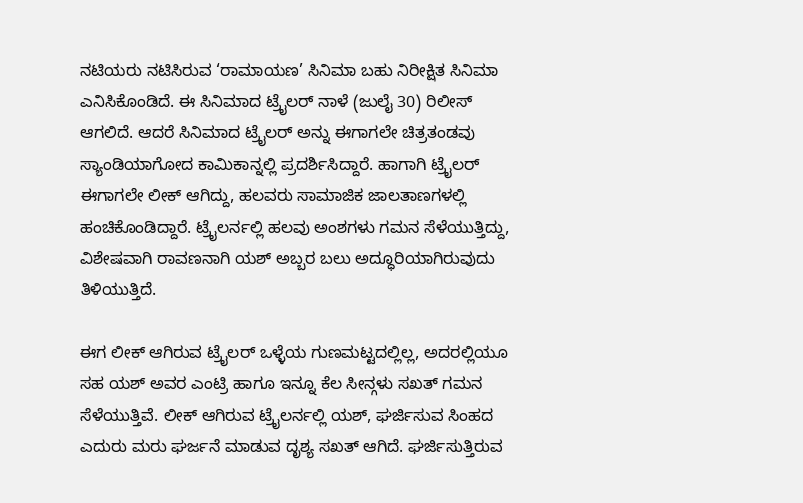ನಟಿಯರು ನಟಿಸಿರುವ ‘ರಾಮಾಯಣ’ ಸಿನಿಮಾ ಬಹು ನಿರೀಕ್ಷಿತ ಸಿನಿಮಾ ಎನಿಸಿಕೊಂಡಿದೆ. ಈ ಸಿನಿಮಾದ ಟ್ರೈಲರ್ ನಾಳೆ (ಜುಲೈ 30) ರಿಲೀಸ್ ಆಗಲಿದೆ. ಆದರೆ ಸಿನಿಮಾದ ಟ್ರೈಲರ್ ಅನ್ನು ಈಗಾಗಲೇ ಚಿತ್ರತಂಡವು ಸ್ಯಾಂಡಿಯಾಗೋದ ಕಾಮಿಕಾನ್ನಲ್ಲಿ ಪ್ರದರ್ಶಿಸಿದ್ದಾರೆ. ಹಾಗಾಗಿ ಟ್ರೈಲರ್ ಈಗಾಗಲೇ ಲೀಕ್ ಆಗಿದ್ದು, ಹಲವರು ಸಾಮಾಜಿಕ ಜಾಲತಾಣಗಳಲ್ಲಿ ಹಂಚಿಕೊಂಡಿದ್ದಾರೆ. ಟ್ರೈಲರ್ನಲ್ಲಿ ಹಲವು ಅಂಶಗಳು ಗಮನ ಸೆಳೆಯುತ್ತಿದ್ದು, ವಿಶೇಷವಾಗಿ ರಾವಣನಾಗಿ ಯಶ್ ಅಬ್ಬರ ಬಲು ಅದ್ಧೂರಿಯಾಗಿರುವುದು ತಿಳಿಯುತ್ತಿದೆ.

ಈಗ ಲೀಕ್ ಆಗಿರುವ ಟ್ರೈಲರ್ ಒಳ್ಳೆಯ ಗುಣಮಟ್ಟದಲ್ಲಿಲ್ಲ, ಅದರಲ್ಲಿಯೂ ಸಹ ಯಶ್ ಅವರ ಎಂಟ್ರಿ ಹಾಗೂ ಇನ್ನೂ ಕೆಲ ಸೀನ್ಗಳು ಸಖತ್ ಗಮನ ಸೆಳೆಯುತ್ತಿವೆ. ಲೀಕ್ ಆಗಿರುವ ಟ್ರೈಲರ್ನಲ್ಲಿ ಯಶ್, ಘರ್ಜಿಸುವ ಸಿಂಹದ ಎದುರು ಮರು ಘರ್ಜನೆ ಮಾಡುವ ದೃಶ್ಯ ಸಖತ್ ಆಗಿದೆ. ಘರ್ಜಿಸುತ್ತಿರುವ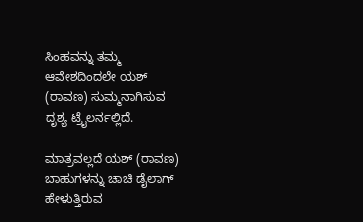ಸಿಂಹವನ್ನು ತಮ್ಮ ಆವೇಶದಿಂದಲೇ ಯಶ್ (ರಾವಣ) ಸುಮ್ಮನಾಗಿಸುವ ದೃಶ್ಯ ಟ್ರೈಲರ್ನಲ್ಲಿದೆ.

ಮಾತ್ರವಲ್ಲದೆ ಯಶ್ (ರಾವಣ) ಬಾಹುಗಳನ್ನು ಚಾಚಿ ಡೈಲಾಗ್ ಹೇಳುತ್ತಿರುವ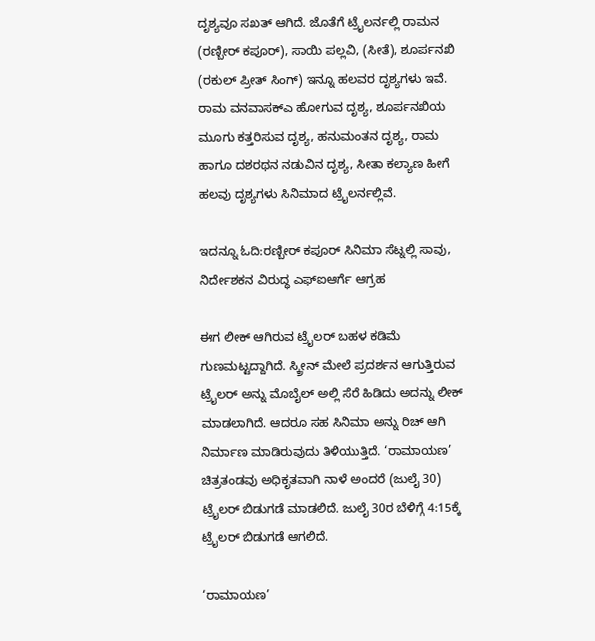ದೃಶ್ಯವೂ ಸಖತ್ ಆಗಿದೆ. ಜೊತೆಗೆ ಟ್ರೈಲರ್ನಲ್ಲಿ ರಾಮನ (ರಣ್ಬೀರ್ ಕಪೂರ್), ಸಾಯಿ ಪಲ್ಲವಿ, (ಸೀತೆ), ಶೂರ್ಪನಖಿ (ರಕುಲ್ ಪ್ರೀತ್ ಸಿಂಗ್) ಇನ್ನೂ ಹಲವರ ದೃಶ್ಯಗಳು ಇವೆ. ರಾಮ ವನವಾಸಕ್ಎ ಹೋಗುವ ದೃಶ್ಯ, ಶೂರ್ಪನಖಿಯ ಮೂಗು ಕತ್ತರಿಸುವ ದೃಶ್ಯ, ಹನುಮಂತನ ದೃಶ್ಯ, ರಾಮ ಹಾಗೂ ದಶರಥನ ನಡುವಿನ ದೃಶ್ಯ, ಸೀತಾ ಕಲ್ಯಾಣ ಹೀಗೆ ಹಲವು ದೃಶ್ಯಗಳು ಸಿನಿಮಾದ ಟ್ರೈಲರ್ನಲ್ಲಿವೆ.

ಇದನ್ನೂ ಓದಿ:ರಣ್ಬೀರ್ ಕಪೂರ್ ಸಿನಿಮಾ ಸೆಟ್ನಲ್ಲಿ ಸಾವು, ನಿರ್ದೇಶಕನ ವಿರುದ್ಧ ಎಫ್ಐಆರ್ಗೆ ಆಗ್ರಹ

ಈಗ ಲೀಕ್ ಆಗಿರುವ ಟ್ರೈಲರ್ ಬಹಳ ಕಡಿಮೆ ಗುಣಮಟ್ಟದ್ದಾಗಿದೆ. ಸ್ಕ್ರೀನ್ ಮೇಲೆ ಪ್ರದರ್ಶನ ಆಗುತ್ತಿರುವ ಟ್ರೈಲರ್ ಅನ್ನು ಮೊಬೈಲ್ ಅಲ್ಲಿ ಸೆರೆ ಹಿಡಿದು ಅದನ್ನು ಲೀಕ್ ಮಾಡಲಾಗಿದೆ. ಆದರೂ ಸಹ ಸಿನಿಮಾ ಅನ್ನು ರಿಚ್ ಆಗಿ ನಿರ್ಮಾಣ ಮಾಡಿರುವುದು ತಿಳಿಯುತ್ತಿದೆ. ‘ರಾಮಾಯಣ’ ಚಿತ್ರತಂಡವು ಅಧಿಕೃತವಾಗಿ ನಾಳೆ ಅಂದರೆ (ಜುಲೈ 30) ಟ್ರೈಲರ್ ಬಿಡುಗಡೆ ಮಾಡಲಿದೆ. ಜುಲೈ 30ರ ಬೆಳಿಗ್ಗೆ 4:15ಕ್ಕೆ ಟ್ರೈಲರ್ ಬಿಡುಗಡೆ ಆಗಲಿದೆ.

‘ರಾಮಾಯಣ’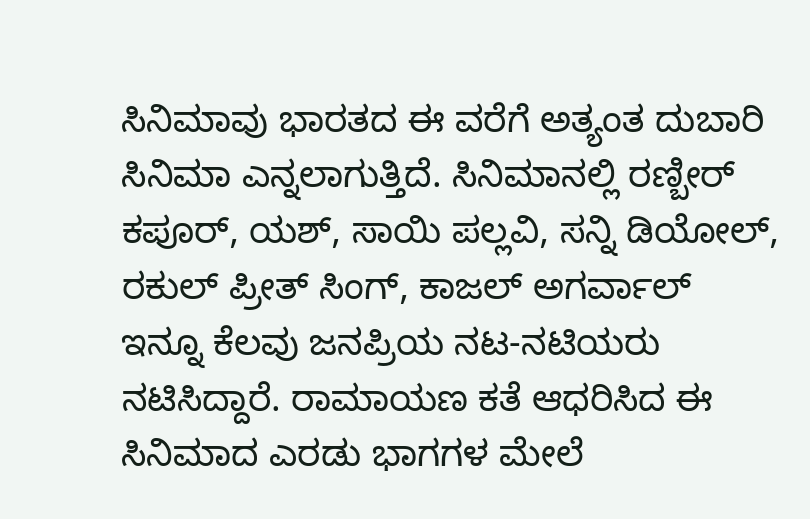ಸಿನಿಮಾವು ಭಾರತದ ಈ ವರೆಗೆ ಅತ್ಯಂತ ದುಬಾರಿ ಸಿನಿಮಾ ಎನ್ನಲಾಗುತ್ತಿದೆ. ಸಿನಿಮಾನಲ್ಲಿ ರಣ್ಬೀರ್ ಕಪೂರ್, ಯಶ್, ಸಾಯಿ ಪಲ್ಲವಿ, ಸನ್ನಿ ಡಿಯೋಲ್, ರಕುಲ್ ಪ್ರೀತ್ ಸಿಂಗ್, ಕಾಜಲ್ ಅಗರ್ವಾಲ್ ಇನ್ನೂ ಕೆಲವು ಜನಪ್ರಿಯ ನಟ-ನಟಿಯರು ನಟಿಸಿದ್ದಾರೆ. ರಾಮಾಯಣ ಕತೆ ಆಧರಿಸಿದ ಈ ಸಿನಿಮಾದ ಎರಡು ಭಾಗಗಳ ಮೇಲೆ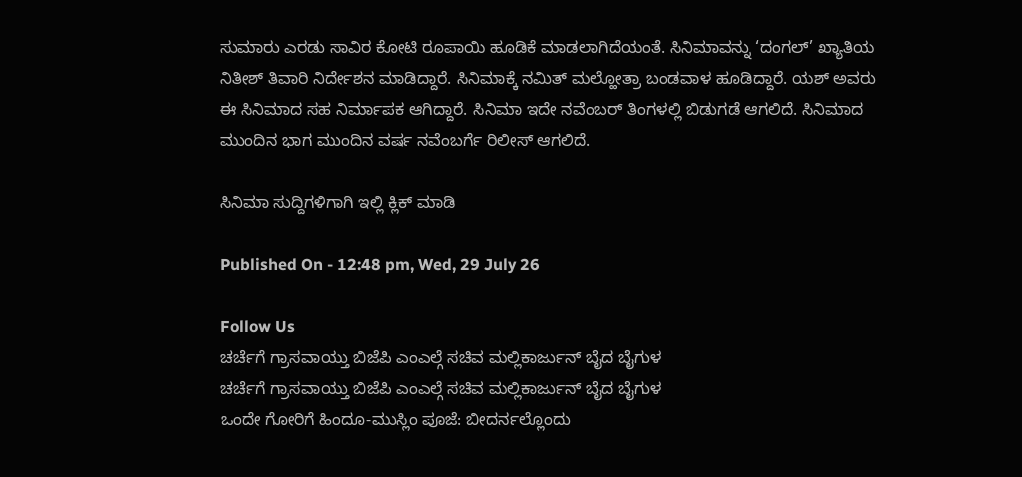ಸುಮಾರು ಎರಡು ಸಾವಿರ ಕೋಟಿ ರೂಪಾಯಿ ಹೂಡಿಕೆ ಮಾಡಲಾಗಿದೆಯಂತೆ. ಸಿನಿಮಾವನ್ನು ‘ದಂಗಲ್’ ಖ್ಯಾತಿಯ ನಿತೀಶ್ ತಿವಾರಿ ನಿರ್ದೇಶನ ಮಾಡಿದ್ದಾರೆ. ಸಿನಿಮಾಕ್ಕೆ ನಮಿತ್ ಮಲ್ಹೋತ್ರಾ ಬಂಡವಾಳ ಹೂಡಿದ್ದಾರೆ. ಯಶ್ ಅವರು ಈ ಸಿನಿಮಾದ ಸಹ ನಿರ್ಮಾಪಕ ಆಗಿದ್ದಾರೆ. ಸಿನಿಮಾ ಇದೇ ನವೆಂಬರ್ ತಿಂಗಳಲ್ಲಿ ಬಿಡುಗಡೆ ಆಗಲಿದೆ. ಸಿನಿಮಾದ ಮುಂದಿನ ಭಾಗ ಮುಂದಿನ ವರ್ಷ ನವೆಂಬರ್ಗೆ ರಿಲೀಸ್ ಆಗಲಿದೆ.

ಸಿನಿಮಾ ಸುದ್ದಿಗಳಿಗಾಗಿ ಇಲ್ಲಿ ಕ್ಲಿಕ್ ಮಾಡಿ

Published On - 12:48 pm, Wed, 29 July 26

Follow Us
ಚರ್ಚೆಗೆ ಗ್ರಾಸವಾಯ್ತು ಬಿಜೆಪಿ ಎಂಎಲ್ಗೆ ಸಚಿವ ಮಲ್ಲಿಕಾರ್ಜುನ್ ಬೈದ ಬೈಗುಳ
ಚರ್ಚೆಗೆ ಗ್ರಾಸವಾಯ್ತು ಬಿಜೆಪಿ ಎಂಎಲ್ಗೆ ಸಚಿವ ಮಲ್ಲಿಕಾರ್ಜುನ್ ಬೈದ ಬೈಗುಳ
ಒಂದೇ ಗೋರಿಗೆ ಹಿಂದೂ-ಮುಸ್ಲಿಂ ಪೂಜೆ: ಬೀದರ್ನಲ್ಲೊಂದು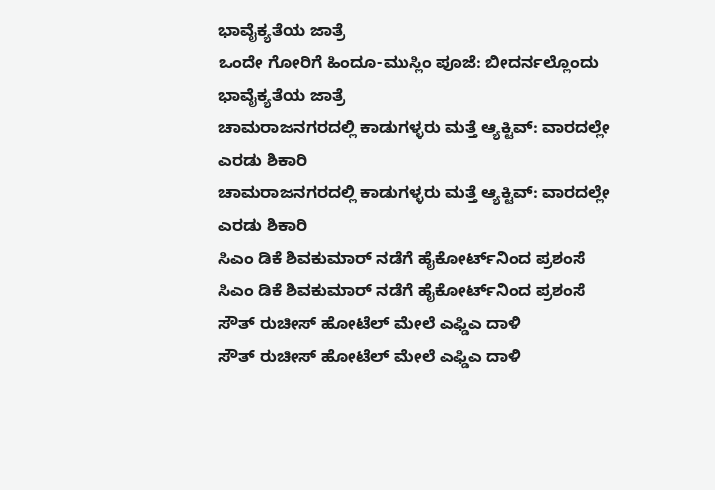ಭಾವೈಕ್ಯತೆಯ ಜಾತ್ರೆ
ಒಂದೇ ಗೋರಿಗೆ ಹಿಂದೂ-ಮುಸ್ಲಿಂ ಪೂಜೆ: ಬೀದರ್ನಲ್ಲೊಂದು ಭಾವೈಕ್ಯತೆಯ ಜಾತ್ರೆ
ಚಾಮರಾಜನಗರದಲ್ಲಿ ಕಾಡುಗಳ್ಳರು ಮತ್ತೆ ಆ್ಯಕ್ಟಿವ್: ವಾರದಲ್ಲೇ ಎರಡು ಶಿಕಾರಿ
ಚಾಮರಾಜನಗರದಲ್ಲಿ ಕಾಡುಗಳ್ಳರು ಮತ್ತೆ ಆ್ಯಕ್ಟಿವ್: ವಾರದಲ್ಲೇ ಎರಡು ಶಿಕಾರಿ
ಸಿಎಂ ಡಿಕೆ ಶಿವಕುಮಾರ್ ನಡೆಗೆ ಹೈಕೋರ್ಟ್‌ನಿಂದ ಪ್ರಶಂಸೆ
ಸಿಎಂ ಡಿಕೆ ಶಿವಕುಮಾರ್ ನಡೆಗೆ ಹೈಕೋರ್ಟ್‌ನಿಂದ ಪ್ರಶಂಸೆ
ಸೌತ್ ರುಚೀಸ್ ಹೋಟೆಲ್ ಮೇಲೆ ಎಫ್ಡಿಎ ದಾಳಿ
ಸೌತ್ ರುಚೀಸ್ ಹೋಟೆಲ್ ಮೇಲೆ ಎಫ್ಡಿಎ ದಾಳಿ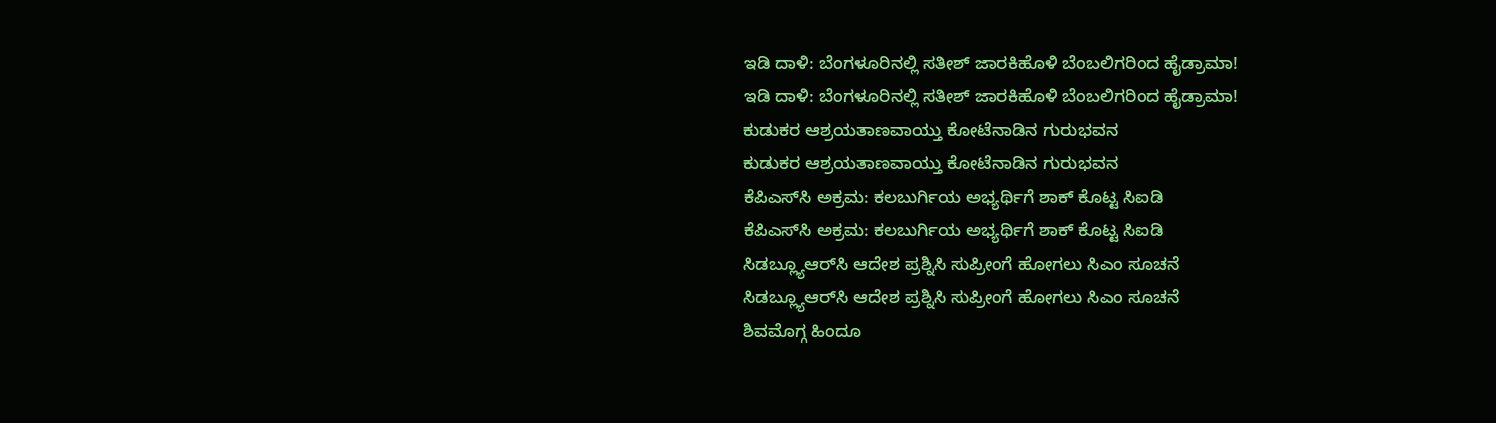ಇಡಿ ದಾಳಿ: ಬೆಂಗಳೂರಿನಲ್ಲಿ ಸತೀಶ್ ಜಾರಕಿಹೊಳಿ ಬೆಂಬಲಿಗರಿಂದ ಹೈಡ್ರಾಮಾ!
ಇಡಿ ದಾಳಿ: ಬೆಂಗಳೂರಿನಲ್ಲಿ ಸತೀಶ್ ಜಾರಕಿಹೊಳಿ ಬೆಂಬಲಿಗರಿಂದ ಹೈಡ್ರಾಮಾ!
ಕುಡುಕರ ಆಶ್ರಯತಾಣವಾಯ್ತು ಕೋಟೆನಾಡಿನ ಗುರುಭವನ
ಕುಡುಕರ ಆಶ್ರಯತಾಣವಾಯ್ತು ಕೋಟೆನಾಡಿನ ಗುರುಭವನ
ಕೆಪಿಎಸ್‌ಸಿ ಅಕ್ರಮ: ಕಲಬುರ್ಗಿಯ ಅಭ್ಯರ್ಥಿಗೆ ಶಾಕ್ ಕೊಟ್ಟ ಸಿಐಡಿ
ಕೆಪಿಎಸ್‌ಸಿ ಅಕ್ರಮ: ಕಲಬುರ್ಗಿಯ ಅಭ್ಯರ್ಥಿಗೆ ಶಾಕ್ ಕೊಟ್ಟ ಸಿಐಡಿ
ಸಿಡಬ್ಲ್ಯೂಆರ್‌ಸಿ ಆದೇಶ ಪ್ರಶ್ನಿಸಿ ಸುಪ್ರೀಂಗೆ ಹೋಗಲು ಸಿಎಂ ಸೂಚನೆ
ಸಿಡಬ್ಲ್ಯೂಆರ್‌ಸಿ ಆದೇಶ ಪ್ರಶ್ನಿಸಿ ಸುಪ್ರೀಂಗೆ ಹೋಗಲು ಸಿಎಂ ಸೂಚನೆ
ಶಿವಮೊಗ್ಗ ಹಿಂದೂ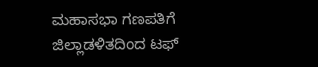ಮಹಾಸಭಾ ಗಣಪತಿಗೆ ಜಿಲ್ಲಾಡಳಿತದಿಂದ ಟಫ್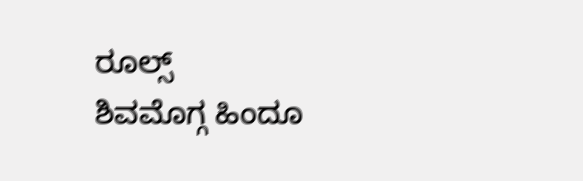ರೂಲ್ಸ್
ಶಿವಮೊಗ್ಗ ಹಿಂದೂ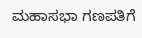ಮಹಾಸಭಾ ಗಣಪತಿಗೆ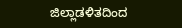ಜಿಲ್ಲಾಡಳಿತದಿಂದ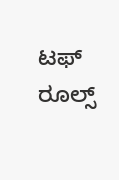ಟಫ್ ರೂಲ್ಸ್